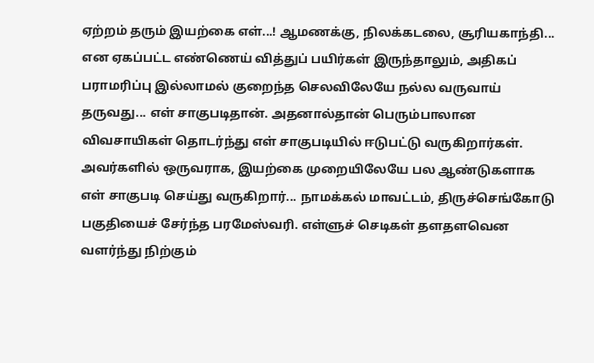ஏற்றம் தரும் இயற்கை எள்...! ஆமணக்கு, நிலக்கடலை, சூரியகாந்தி... என ஏகப்பட்ட எண்ணெய் வித்துப் பயிர்கள் இருந்தாலும், அதிகப் பராமரிப்பு இல்லாமல் குறைந்த செலவிலேயே நல்ல வருவாய் தருவது... எள் சாகுபடிதான். அதனால்தான் பெரும்பாலான விவசாயிகள் தொடர்ந்து எள் சாகுபடியில் ஈடுபட்டு வருகிறார்கள். அவர்களில் ஒருவராக, இயற்கை முறையிலேயே பல ஆண்டுகளாக எள் சாகுபடி செய்து வருகிறார்... நாமக்கல் மாவட்டம், திருச்செங்கோடு பகுதியைச் சேர்ந்த பரமேஸ்வரி. எள்ளுச் செடிகள் தளதளவென வளர்ந்து நிற்கும்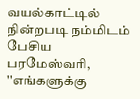வயல்காட்டில் நின்றபடி நம்மிடம் பேசிய பரமேஸ்வரி, ''எங்களுக்கு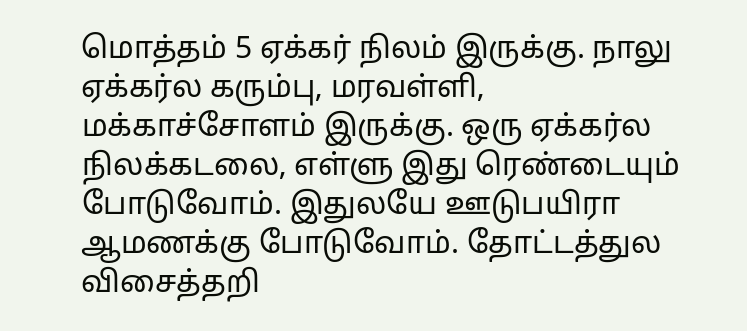மொத்தம் 5 ஏக்கர் நிலம் இருக்கு. நாலு ஏக்கர்ல கரும்பு, மரவள்ளி, மக்காச்சோளம் இருக்கு. ஒரு ஏக்கர்ல நிலக்கடலை, எள்ளு இது ரெண்டையும் போடுவோம். இதுலயே ஊடுபயிரா ஆமணக்கு போடுவோம். தோட்டத்துல விசைத்தறி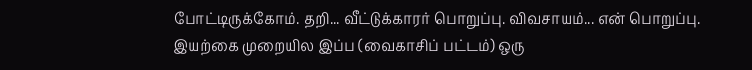போட்டிருக்கோம். தறி... வீட்டுக்காரர் பொறுப்பு. விவசாயம்... என் பொறுப்பு. இயற்கை முறையில இப்ப (வைகாசிப் பட்டம்) ஒரு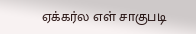ஏக்கர்ல எள் சாகுபடி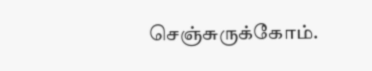செஞ்சுருக்கோம்.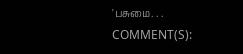'பசுமை. . .
COMMENT(S):